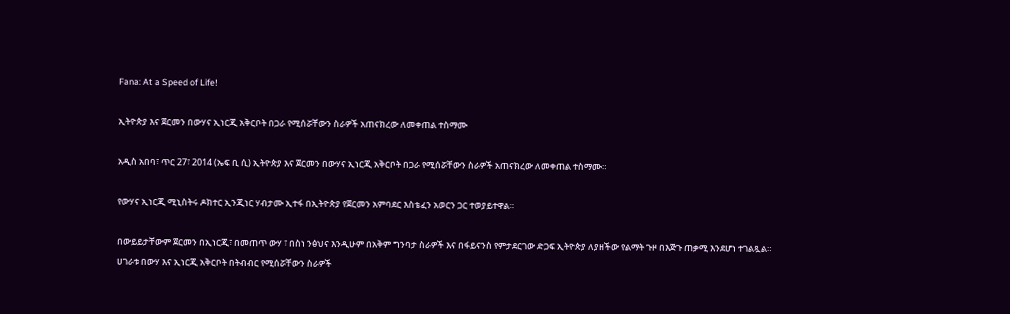Fana: At a Speed of Life!

ኢትዮጵያ እና ጀርመን በውሃና ኢነርጂ አቅርቦት በጋራ የሚሰሯቸውን ስራዎች አጠናክረው ለመቀጠል ተስማሙ

አዲስ አበባ፣ ጥር 27፣ 2014 (ኤፍ ቢ ሲ) ኢትዮጵያ እና ጀርመን በውሃና ኢነርጂ አቅርቦት በጋራ የሚሰሯቸውን ስራዎች አጠናክረው ለመቀጠል ተስማሙ።

የውሃና ኢነርጂ ሚኒስትሩ ዶክተር ኢንጂነር ሃብታሙ ኢተፋ በኢትዮጵያ የጀርመን አምባደር እስቴፈን አወርን ጋር ተወያይተዋል።

በውይይታቸውም ጀርመን በኢነርጂ፣ በመጠጥ ውሃ ፣ በስነ ንፅህና እንዲሁም በአቅም ግንባታ ስራዎች እና በፋይናንስ የምታደርገው ድጋፍ ኢትዮጵያ ለያዘችው የልማት ጉዞ በእጅጉ ጠቃሚ እንደሆነ ተገልጿል።
ሀገራቱ በውሃ እና ኢነርጂ አቅርቦት በትብብር የሚሰሯቸውን ስራዎች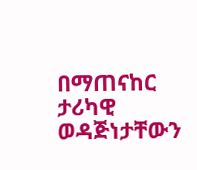በማጠናከር ታሪካዊ ወዳጅነታቸውን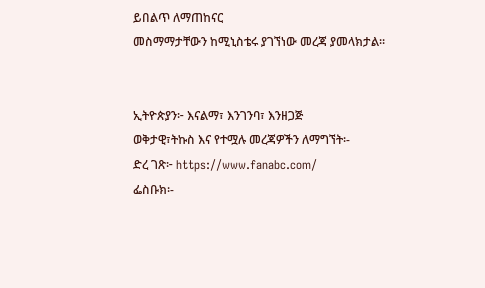ይበልጥ ለማጠከናር
መስማማታቸውን ከሚኒስቴሩ ያገኘነው መረጃ ያመላክታል።


ኢትዮጵያን፦ እናልማ፣ እንገንባ፣ እንዘጋጅ
ወቅታዊ፣ትኩስ እና የተሟሉ መረጃዎችን ለማግኘት፡-
ድረ ገጽ፦ https://www.fanabc.com/
ፌስቡክ፡-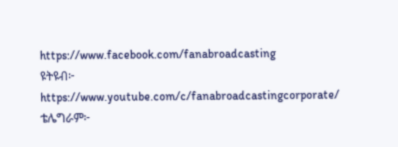https://www.facebook.com/fanabroadcasting
ዩትዩብ፦ https://www.youtube.com/c/fanabroadcastingcorporate/
ቴሌግራም፦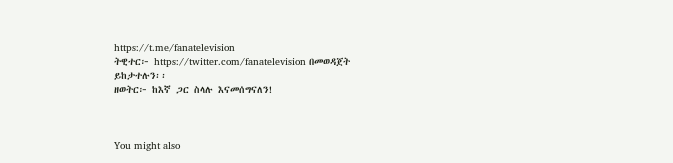https://t.me/fanatelevision
ትዊተር፦ https://twitter.com/fanatelevision በመወዳጀት ይከታተሉን፡፡
ዘወትር፦ ከእኛ ጋር ስላሉ እናመሰግናለን!



You might also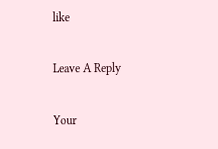like

Leave A Reply

Your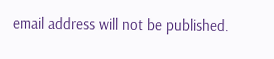email address will not be published.